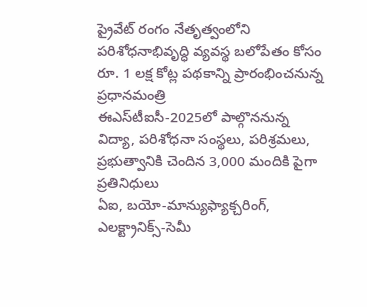ప్రైవేట్ రంగం నేతృత్వంలోని పరిశోధనాభివృద్ధి వ్యవస్థ బలోపేతం కోసం రూ. 1 లక్ష కోట్ల పథకాన్ని ప్రారంభించనున్న ప్రధానమంత్రి
ఈఎస్‌టీఐసీ-2025లో పాల్గొననున్న విద్యా, పరిశోధనా సంస్థలు, పరిశ్రమలు, ప్రభుత్వానికి చెందిన 3,000 మందికి పైగా ప్రతినిధులు
ఏఐ, బయో-మాన్యుఫ్యాక్చరింగ్, ఎలక్ట్రానిక్స్-సెమీ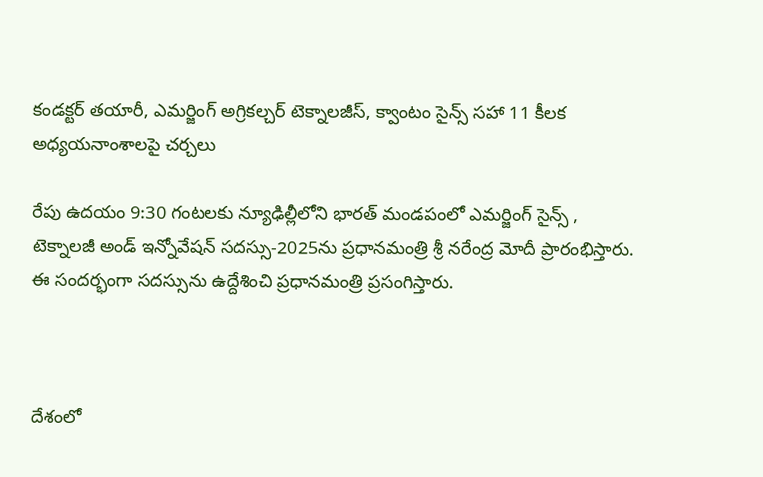కండక్టర్ తయారీ, ఎమర్జింగ్ అగ్రికల్చర్ టెక్నాలజీస్, క్వాంటం సైన్స్ సహా 11 కీలక అధ్యయనాంశాలపై చర్చలు

రేపు ఉదయం 9:30 గంటలకు న్యూఢిల్లీలోని భారత్ మండపంలో ఎమర్జింగ్ సైన్స్ , టెక్నాలజీ అండ్ ఇన్నోవేషన్ సదస్సు-2025ను ప్రధానమంత్రి శ్రీ నరేంద్ర మోదీ ప్రారంభిస్తారు. ఈ సందర్భంగా సదస్సును ఉద్దేశించి ప్రధానమంత్రి ప్రసంగిస్తారు.



దేశంలో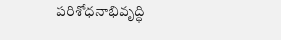పరిశోధనాభివృద్ధి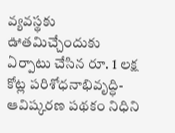వ్యవస్థకు ఊతమిచ్చేందుకు ఏర్పాటు చేసిన రూ. 1 లక్ష కోట్ల పరిశోధనాభివృద్ధి-ఆవిష్కరణ పథకం నిధిని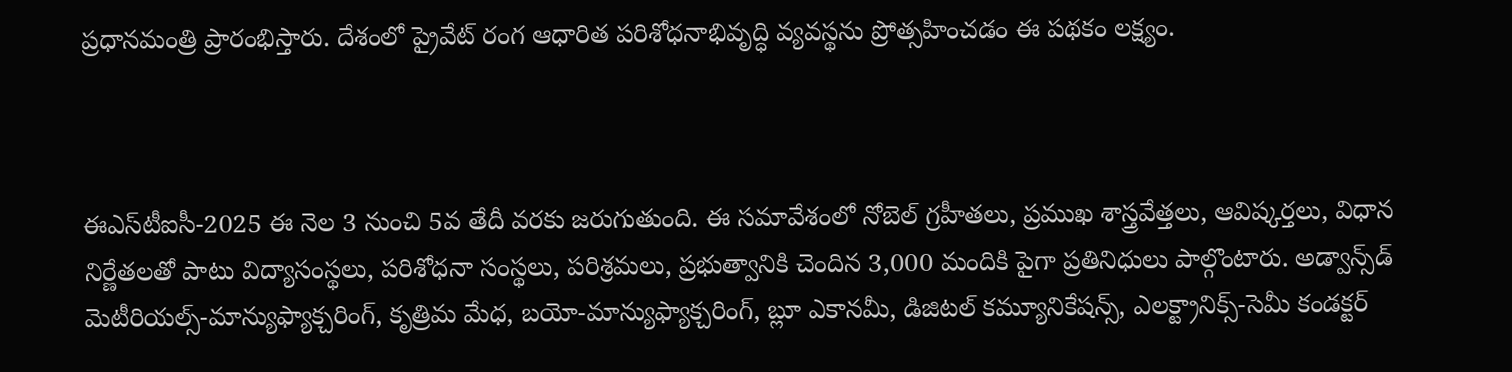ప్రధానమంత్రి ప్రారంభిస్తారు. దేశంలో ప్రైవేట్ రంగ ఆధారిత పరిశోధనాభివృద్ధి వ్యవస్థను ప్రోత్సహించడం ఈ పథకం లక్ష్యం.



ఈఎస్‌టీఐసీ-2025 ఈ నెల 3 నుంచి 5వ తేదీ వరకు జరుగుతుంది. ఈ సమావేశంలో నోబెల్ గ్రహీతలు, ప్రముఖ శాస్త్రవేత్తలు, ఆవిష్కర్తలు, విధాన నిర్ణేతలతో పాటు విద్యాసంస్థలు, పరిశోధనా సంస్థలు, పరిశ్రమలు, ప్రభుత్వానికి చెందిన 3,000 మందికి పైగా ప్రతినిధులు పాల్గొంటారు. అడ్వాన్స్‌డ్ మెటీరియల్స్-మాన్యుఫ్యాక్చరింగ్, కృత్రిమ మేధ, బయో-మాన్యుఫ్యాక్చరింగ్, బ్లూ ఎకానమీ, డిజిటల్ కమ్యూనికేషన్స్, ఎలక్ట్రానిక్స్-సెమీ కండక్టర్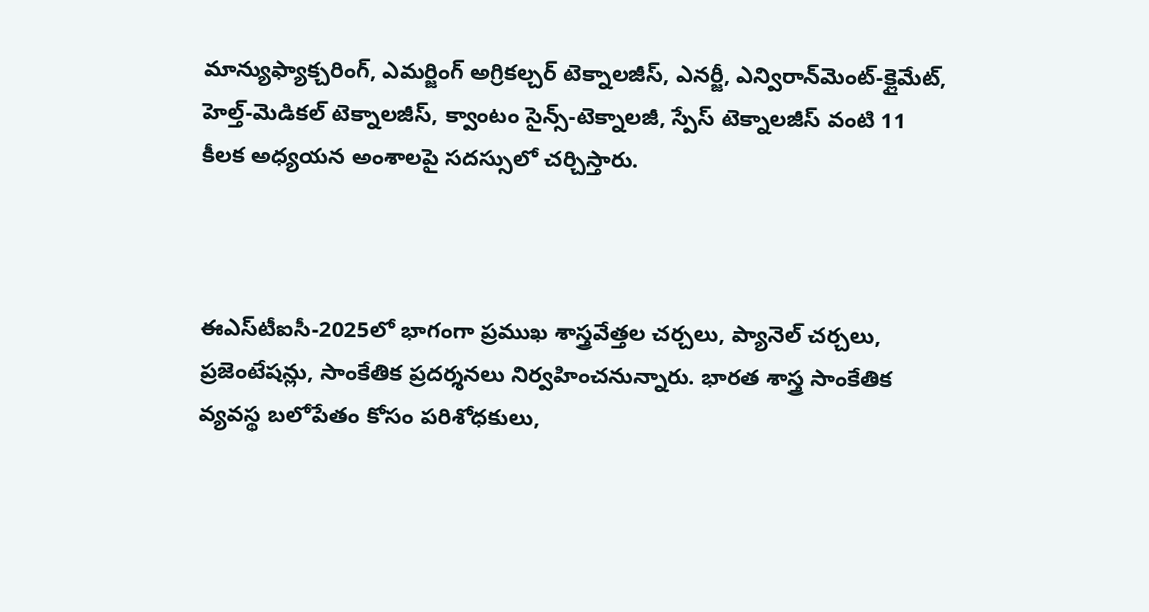మాన్యుఫ్యాక్చరింగ్, ఎమర్జింగ్ అగ్రికల్చర్ టెక్నాలజీస్, ఎనర్జీ, ఎన్విరాన్‌మెంట్-క్లైమేట్, హెల్త్-మెడికల్ టెక్నాలజీస్, క్వాంటం సైన్స్-టెక్నాలజీ, స్పేస్ టెక్నాలజీస్ వంటి 11 కీలక అధ్యయన అంశాలపై సదస్సులో చర్చిస్తారు.



ఈఎస్‌టీఐసీ-2025లో భాగంగా ప్రముఖ శాస్త్రవేత్తల చర్చలు, ప్యానెల్ చర్చలు, ప్రజెంటేషన్లు, సాంకేతిక ప్రదర్శనలు నిర్వహించనున్నారు. భారత శాస్త్ర సాంకేతిక వ్యవస్థ బలోపేతం కోసం పరిశోధకులు,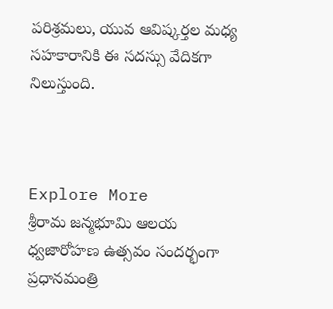పరిశ్రమలు, యువ ఆవిష్కర్తల మధ్య సహకారానికి ఈ సదస్సు వేదికగా నిలుస్తుంది.



Explore More
శ్రీరామ జన్మభూమి ఆలయ ధ్వజారోహణ ఉత్సవం సందర్భంగా ప్రధానమంత్రి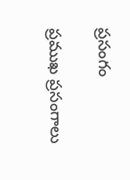ప్రసంగం

ప్రముఖ ప్రసంగాలు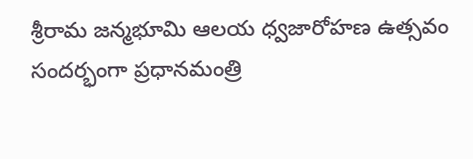శ్రీరామ జన్మభూమి ఆలయ ధ్వజారోహణ ఉత్సవం సందర్భంగా ప్రధానమంత్రి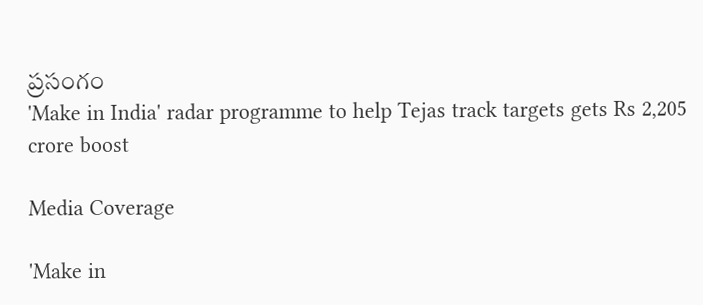ప్రసంగం
'Make in India' radar programme to help Tejas track targets gets Rs 2,205 crore boost

Media Coverage

'Make in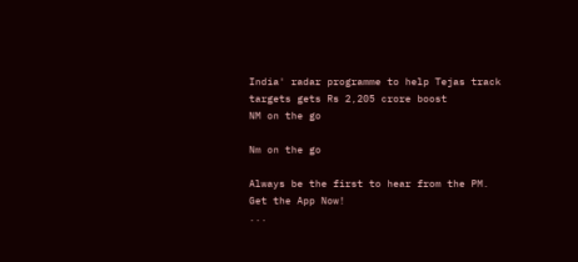India' radar programme to help Tejas track targets gets Rs 2,205 crore boost
NM on the go

Nm on the go

Always be the first to hear from the PM. Get the App Now!
...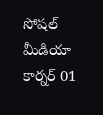సోషల్ మీడియా కార్నర్ 01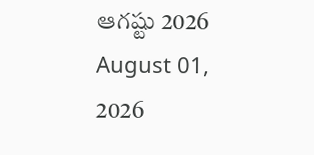ఆగష్టు 2026
August 01, 2026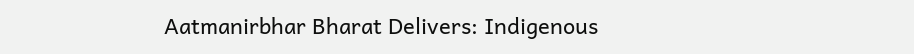Aatmanirbhar Bharat Delivers: Indigenous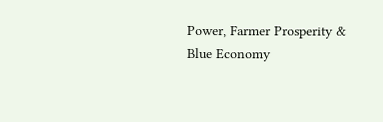Power, Farmer Prosperity & Blue Economy